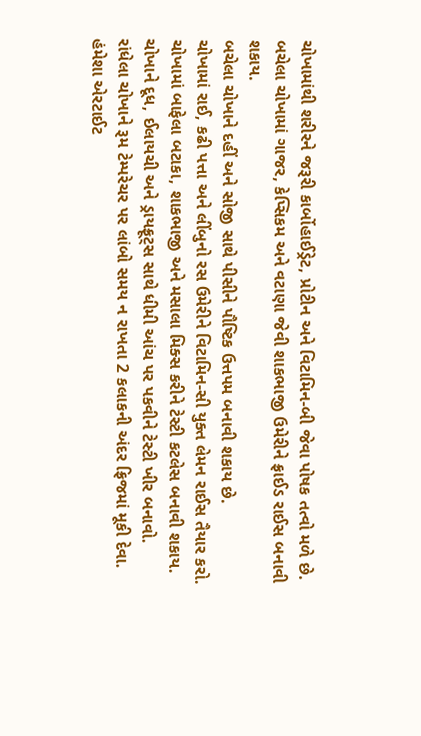ચોખામાંથી શરીરને જરૂરી કાર્બોહાઈડ્રેટ, પ્રોટીન અને વિટામિન-બી જેવા પોષક તત્વો મળે છે.
બચેલા ચોખામાં ગાજર, કેપ્સિકમ અને વટાણા જેવી શાકભાજી ઉમેરીને ફ્રાઈડ રાઈસ બનાવી શકાય.
બચેલા ચોખાને દહીં અને સોજી સાથે પીસીને પૌષ્ટિક ઉત્તપમ બનાવી શકાય છે.
ચોખામાં રાઈ, કઢી પત્તા અને લીંબુનો રસ ઉમેરીને વિટામિન-સી યુક્ત લેમન રાઈસ તૈયાર કરો.
ચોખામાં બાફેલા બટાકા, શાકભાજી અને મસાલા મિક્સ કરીને ટેસ્ટી કટલેસ બનાવી શકાય.
ચોખાને દૂધ, ઈલાયચી અને ડ્રાયફ્રૂટ્સ સાથે ધીમી આંચ પર પકવીને ટેસ્ટી ખીર બનાવો.
રાંધેલા ચોખાને રૂમ ટેમ્પરેચર પર લાંબો સમય ન રાખતા 2 કલાકની અંદર ફ્રિજમાં મૂકી દેવા. હંમેશા એરટાઈટ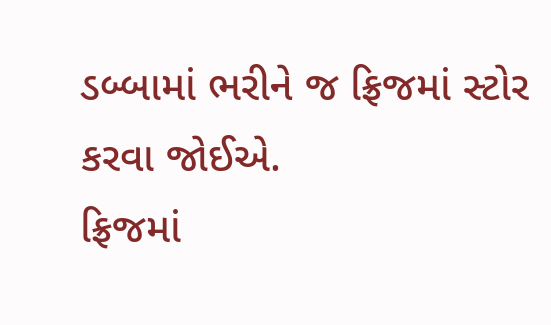ડબ્બામાં ભરીને જ ફ્રિજમાં સ્ટોર કરવા જોઈએ.
ફ્રિજમાં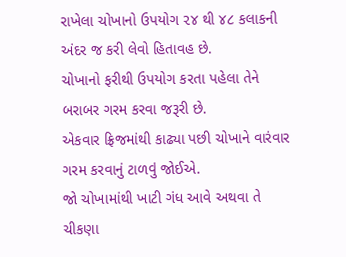રાખેલા ચોખાનો ઉપયોગ ૨૪ થી ૪૮ કલાકની અંદર જ કરી લેવો હિતાવહ છે.
ચોખાનો ફરીથી ઉપયોગ કરતા પહેલા તેને બરાબર ગરમ કરવા જરૂરી છે.
એકવાર ફ્રિજમાંથી કાઢ્યા પછી ચોખાને વારંવાર ગરમ કરવાનું ટાળવું જોઈએ.
જો ચોખામાંથી ખાટી ગંધ આવે અથવા તે ચીકણા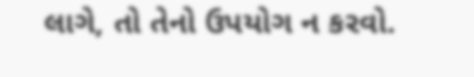લાગે, તો તેનો ઉપયોગ ન કરવો.